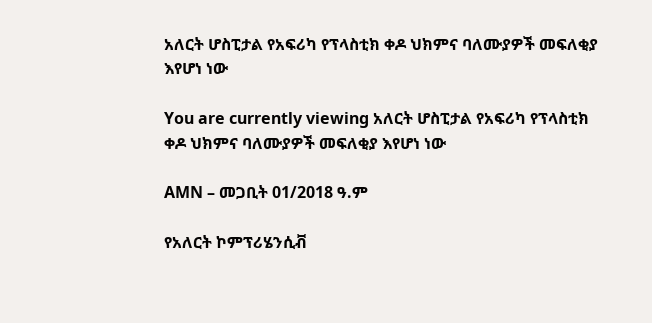አለርት ሆስፒታል የአፍሪካ የፕላስቲክ ቀዶ ህክምና ባለሙያዎች መፍለቂያ እየሆነ ነው

You are currently viewing አለርት ሆስፒታል የአፍሪካ የፕላስቲክ ቀዶ ህክምና ባለሙያዎች መፍለቂያ እየሆነ ነው

AMN – መጋቢት 01/2018 ዓ.ም

የአለርት ኮምፕሪሄንሲቭ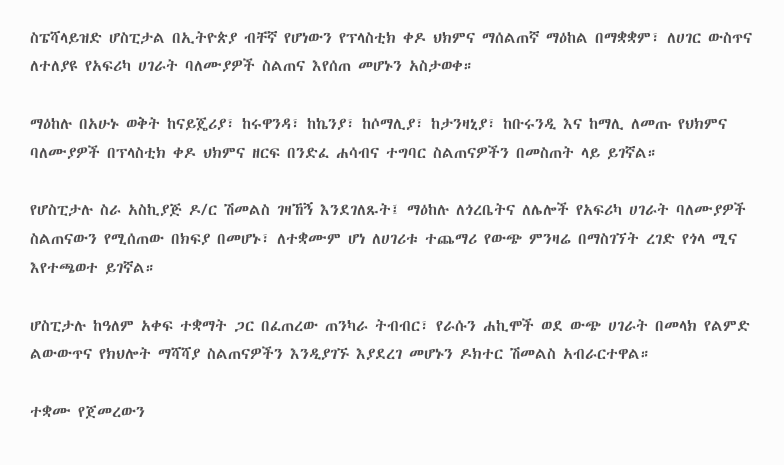ስፔሻላይዝድ ሆስፒታል በኢትዮጵያ ብቸኛ የሆነውን የፕላስቲክ ቀዶ ህክምና ማሰልጠኛ ማዕከል በማቋቋም፣ ለሀገር ውስጥና ለተለያዩ የአፍሪካ ሀገራት ባለሙያዎች ስልጠና እየሰጠ መሆኑን አስታወቀ።

ማዕከሉ በአሁኑ ወቅት ከናይጄሪያ፣ ከሩዋንዳ፣ ከኬንያ፣ ከሶማሊያ፣ ከታንዛኒያ፣ ከቡሩንዲ እና ከማሊ ለመጡ የህክምና ባለሙያዎች በፕላስቲክ ቀዶ ህክምና ዘርፍ በንድፈ ሐሳብና ተግባር ስልጠናዎችን በመስጠት ላይ ይገኛል።

የሆስፒታሉ ስራ አስኪያጅ ዶ/ር ሽመልስ ገዛኸኝ እንደገለጹት፤ ማዕከሉ ለጎረቤትና ለሌሎች የአፍሪካ ሀገራት ባለሙያዎች ስልጠናውን የሚሰጠው በክፍያ በመሆኑ፣ ለተቋሙም ሆነ ለሀገሪቱ ተጨማሪ የውጭ ምንዛሬ በማስገኘት ረገድ የጎላ ሚና እየተጫወተ ይገኛል።

ሆስፒታሉ ከዓለም አቀፍ ተቋማት ጋር በፈጠረው ጠንካራ ትብብር፣ የራሱን ሐኪሞች ወደ ውጭ ሀገራት በመላክ የልምድ ልውውጥና የክህሎት ማሻሻያ ስልጠናዎችን እንዲያገኙ እያደረገ መሆኑን ዶክተር ሽመልስ አብራርተዋል።

ተቋሙ የጀመረውን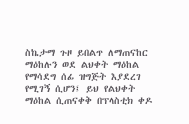ስኬታማ ጉዞ ይበልጥ ለማጠናከር ማዕከሉን ወደ ልህቀት ማዕከል የማሳደግ ሰፊ ዝግጅት እያደረገ የሚገኝ ሲሆን፤ ይህ የልህቀት ማዕከል ሲጠናቀቅ በፕላስቲክ ቀዶ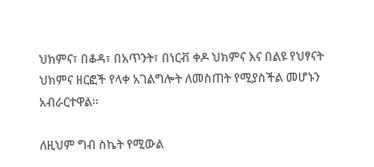ህክምና፣ በቆዳ፣ በአጥንት፣ በነርቭ ቀዶ ህክምና እና በልዩ የህፃናት ህክምና ዘርፎች የላቀ አገልግሎት ለመስጠት የሚያስችል መሆኑን አብራርተዋል።

ለዚህም ግብ ስኬት የሚውል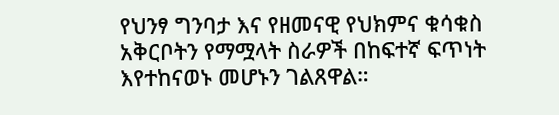የህንፃ ግንባታ እና የዘመናዊ የህክምና ቁሳቁስ አቅርቦትን የማሟላት ስራዎች በከፍተኛ ፍጥነት እየተከናወኑ መሆኑን ገልጸዋል።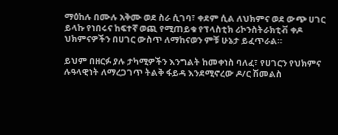ማዕከሉ በሙሉ አቅሙ ወደ ስራ ሲገባ፣ ቀደም ሲል ለህክምና ወደ ውጭ ሀገር ይላኩ የነበሩና ከፍተኛ ወጪ የሚጠይቁ የፕላስቲክ ሪኮንስትራክቲቭ ቀዶ ህክምናዎችን በሀገር ውስጥ ለማከናወን ምቹ ሁኔታ ይፈጥራል።

ይህም በዘርፉ ያሉ ታካሚዎችን እንግልት ከመቀነስ ባለፈ፣ የሀገርን የህክምና ሉዓላዊነት ለማረጋገጥ ትልቅ ፋይዳ እንደሚኖረው ዶ/ር ሽመልስ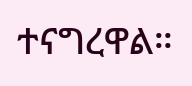ተናግረዋል።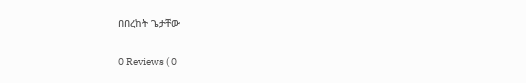በበረከት ጌታቸው

0 Reviews ( 0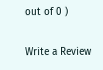out of 0 )

Write a Review